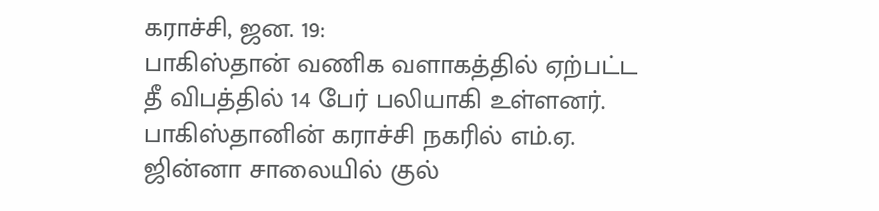கராச்சி, ஜன. 19:
பாகிஸ்தான் வணிக வளாகத்தில் ஏற்பட்ட தீ விபத்தில் 14 பேர் பலியாகி உள்ளனர்.
பாகிஸ்தானின் கராச்சி நகரில் எம்.ஏ. ஜின்னா சாலையில் குல்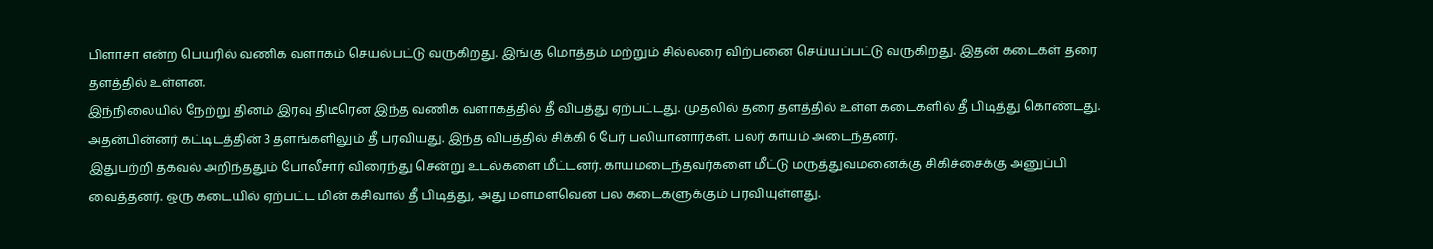பிளாசா என்ற பெயரில் வணிக வளாகம் செயல்பட்டு வருகிறது. இங்கு மொத்தம் மற்றும் சில்லரை விற்பனை செய்யப்பட்டு வருகிறது. இதன் கடைகள் தரை தளத்தில் உள்ளன.
இந்நிலையில் நேற்று தினம் இரவு திடீரென இந்த வணிக வளாகத்தில் தீ விபத்து ஏற்பட்டது. முதலில் தரை தளத்தில் உள்ள கடைகளில் தீ பிடித்து கொண்டது. அதன்பின்னர் கட்டிடத்தின் 3 தளங்களிலும் தீ பரவியது. இந்த விபத்தில் சிக்கி 6 பேர் பலியானார்கள். பலர் காயம் அடைந்தனர்.
இதுபற்றி தகவல் அறிந்ததும் போலீசார் விரைந்து சென்று உடல்களை மீட்டனர். காயமடைந்தவர்களை மீட்டு மருத்துவமனைக்கு சிகிச்சைக்கு அனுப்பி வைத்தனர். ஒரு கடையில் ஏற்பட்ட மின் கசிவால் தீ பிடித்து, அது மளமளவென பல கடைகளுக்கும் பரவியுள்ளது.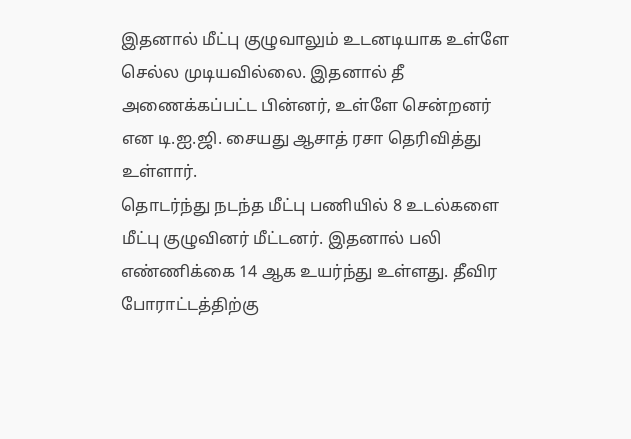இதனால் மீட்பு குழுவாலும் உடனடியாக உள்ளே செல்ல முடியவில்லை. இதனால் தீ அணைக்கப்பட்ட பின்னர், உள்ளே சென்றனர் என டி.ஐ.ஜி. சையது ஆசாத் ரசா தெரிவித்து உள்ளார்.
தொடர்ந்து நடந்த மீட்பு பணியில் 8 உடல்களை மீட்பு குழுவினர் மீட்டனர். இதனால் பலி எண்ணிக்கை 14 ஆக உயர்ந்து உள்ளது. தீவிர போராட்டத்திற்கு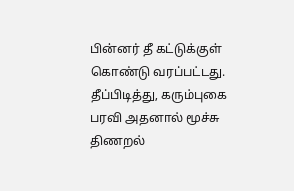பின்னர் தீ கட்டுக்குள் கொண்டு வரப்பட்டது. தீப்பிடித்து, கரும்புகை பரவி அதனால் மூச்சு திணறல்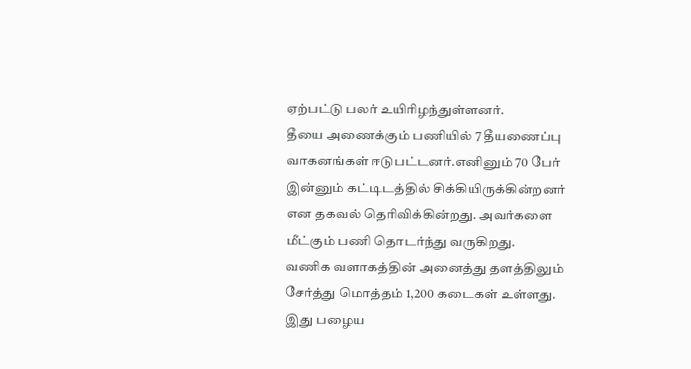ஏற்பட்டு பலர் உயிரிழந்துள்ளனர்.
தீயை அணைக்கும் பணியில் 7 தீயணைப்பு வாகனங்கள் ஈடுபட்டனர்.எனினும் 70 பேர் இன்னும் கட்டிடத்தில் சிக்கியிருக்கின்றனர் என தகவல் தெரிவிக்கின்றது. அவர்களை மீட்கும் பணி தொடர்ந்து வருகிறது.
வணிக வளாகத்தின் அனைத்து தளத்திலும் சேர்த்து மொத்தம் 1,200 கடைகள் உள்ளது. இது பழைய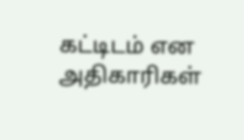கட்டிடம் என அதிகாரிகள்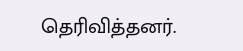தெரிவித்தனர்.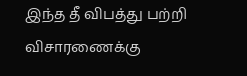இந்த தீ விபத்து பற்றி விசாரணைக்கு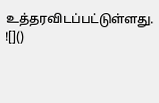உத்தரவிடப்பட்டுள்ளது.
![]()